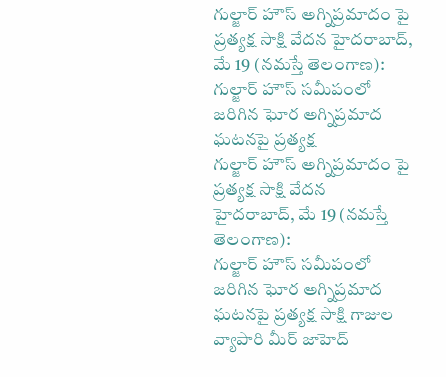గుల్జార్ హౌస్ అగ్నిప్రమాదం పై ప్రత్యక్ష సాక్షి వేదన హైదరాబాద్, మే 19 (నమస్తే తెలంగాణ): గుల్జార్ హౌస్ సమీపంలో జరిగిన ఘోర అగ్నిప్రమాద ఘటనపై ప్రత్యక్ష
గుల్జార్ హౌస్ అగ్నిప్రమాదం పై ప్రత్యక్ష సాక్షి వేదన
హైదరాబాద్, మే 19 (నమస్తే తెలంగాణ):
గుల్జార్ హౌస్ సమీపంలో జరిగిన ఘోర అగ్నిప్రమాద ఘటనపై ప్రత్యక్ష సాక్షి గాజుల వ్యాపారి మీర్ జాహెద్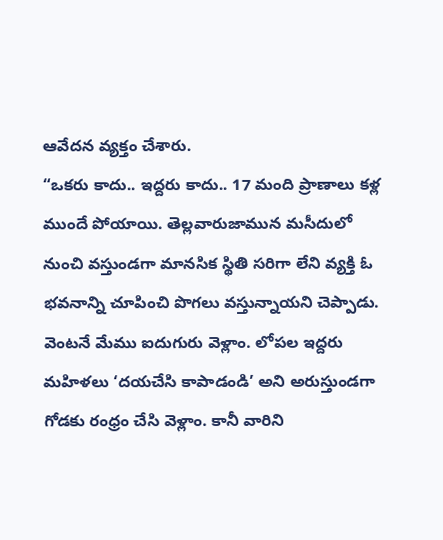ఆవేదన వ్యక్తం చేశారు.
“ఒకరు కాదు.. ఇద్దరు కాదు.. 17 మంది ప్రాణాలు కళ్ల ముందే పోయాయి. తెల్లవారుజామున మసీదులో నుంచి వస్తుండగా మానసిక స్థితి సరిగా లేని వ్యక్తి ఓ భవనాన్ని చూపించి పొగలు వస్తున్నాయని చెప్పాడు. వెంటనే మేము ఐదుగురు వెళ్లాం. లోపల ఇద్దరు మహిళలు ‘దయచేసి కాపాడండి’ అని అరుస్తుండగా గోడకు రంధ్రం చేసి వెళ్లాం. కానీ వారిని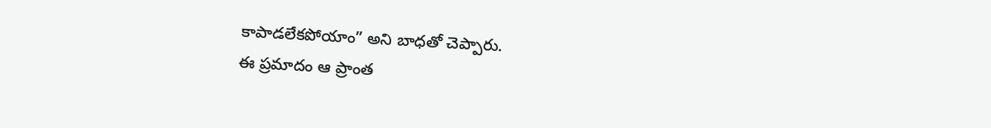కాపాడలేకపోయాం” అని బాధతో చెప్పారు.
ఈ ప్రమాదం ఆ ప్రాంత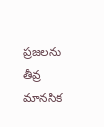ప్రజలను తీవ్ర మానసిక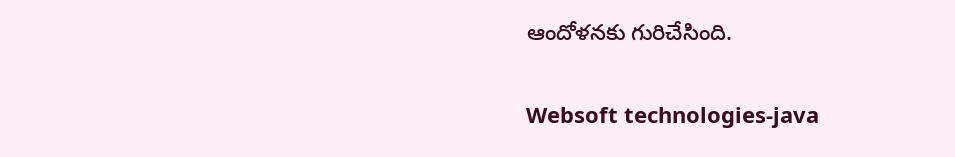ఆందోళనకు గురిచేసింది.

Websoft technologies-java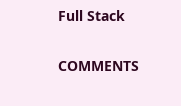Full Stack

COMMENTS